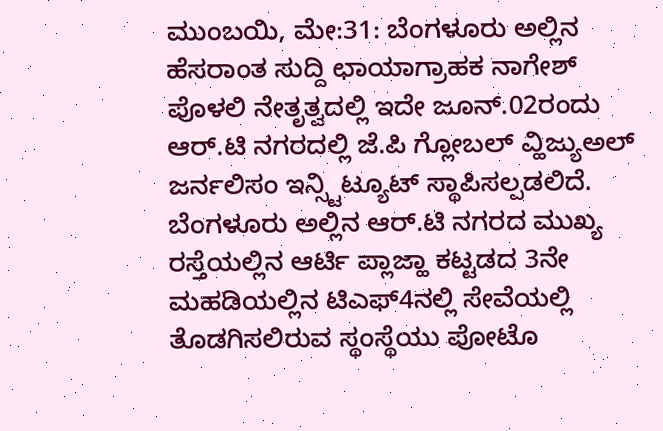ಮುಂಬಯಿ, ಮೇ:31: ಬೆಂಗಳೂರು ಅಲ್ಲಿನ ಹೆಸರಾಂತ ಸುದ್ದಿ ಛಾಯಾಗ್ರಾಹಕ ನಾಗೇಶ್ ಪೊಳಲಿ ನೇತೃತ್ವದಲ್ಲಿ ಇದೇ ಜೂನ್.02ರಂದು ಆರ್.ಟಿ ನಗರದಲ್ಲಿ ಜೆ.ಪಿ ಗ್ಲೋಬಲ್ ವ್ಹಿಜ್ಯುಅಲ್ ಜರ್ನಲಿಸಂ ಇನ್ಸ್ಟಿಟ್ಯೂಟ್ ಸ್ಥಾಪಿಸಲ್ಪಡಲಿದೆ.
ಬೆಂಗಳೂರು ಅಲ್ಲಿನ ಆರ್.ಟಿ ನಗರದ ಮುಖ್ಯ ರಸ್ತೆಯಲ್ಲಿನ ಆರ್ಟಿ ಪ್ಲಾಜ್ಹಾ ಕಟ್ಟಡದ 3ನೇ ಮಹಡಿಯಲ್ಲಿನ ಟಿಎಫ್4ನಲ್ಲಿ ಸೇವೆಯಲ್ಲಿ ತೊಡಗಿಸಲಿರುವ ಸ್ಥಂಸ್ಥೆಯು ಪೋಟೊ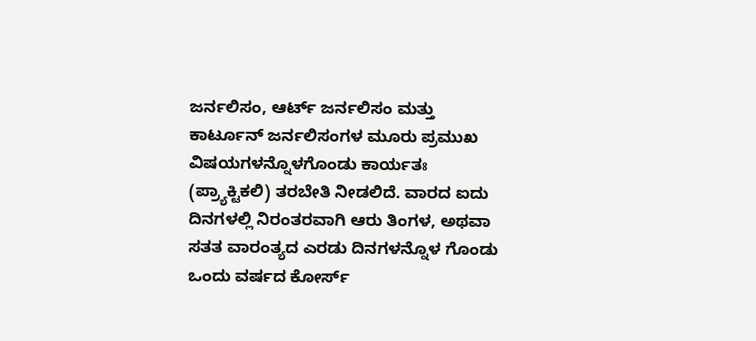ಜರ್ನಲಿಸಂ, ಆರ್ಟ್ ಜರ್ನಲಿಸಂ ಮತ್ತು ಕಾರ್ಟೂನ್ ಜರ್ನಲಿಸಂಗಳ ಮೂರು ಪ್ರಮುಖ ವಿಷಯಗಳನ್ನೊಳಗೊಂಡು ಕಾರ್ಯತಃ (ಪ್ರ್ಯಾಕ್ಟಿಕಲಿ) ತರಬೇತಿ ನೀಡಲಿದೆ. ವಾರದ ಐದು ದಿನಗಳಲ್ಲಿ ನಿರಂತರವಾಗಿ ಆರು ತಿಂಗಳ, ಅಥವಾ ಸತತ ವಾರಂತ್ಯದ ಎರಡು ದಿನಗಳನ್ನೊಳ ಗೊಂಡು ಒಂದು ವರ್ಷದ ಕೋರ್ಸ್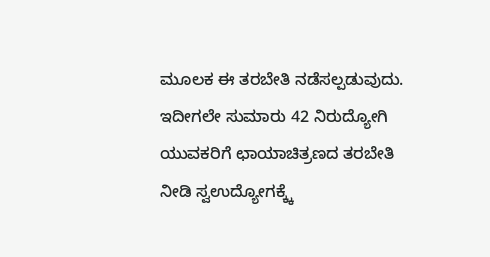ಮೂಲಕ ಈ ತರಬೇತಿ ನಡೆಸಲ್ಪಡುವುದು.
ಇದೀಗಲೇ ಸುಮಾರು 42 ನಿರುದ್ಯೋಗಿ ಯುವಕರಿಗೆ ಛಾಯಾಚಿತ್ರಣದ ತರಬೇತಿ ನೀಡಿ ಸ್ವಉದ್ಯೋಗಕ್ಕ್ಕೆ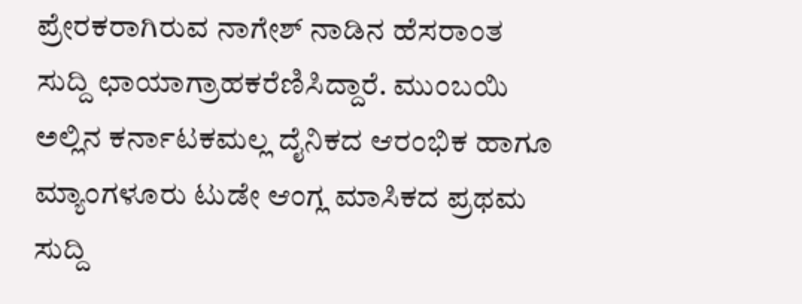ಪ್ರೇರಕರಾಗಿರುವ ನಾಗೇಶ್ ನಾಡಿನ ಹೆಸರಾಂತ ಸುದ್ದಿ ಛಾಯಾಗ್ರಾಹಕರೆಣಿಸಿದ್ದಾರೆ. ಮುಂಬಯಿ ಅಲ್ಲಿನ ಕರ್ನಾಟಕಮಲ್ಲ ದೈನಿಕದ ಆರಂಭಿಕ ಹಾಗೂ ಮ್ಯಾಂಗಳೂರು ಟುಡೇ ಆಂಗ್ಲ ಮಾಸಿಕದ ಪ್ರಥಮ ಸುದ್ದಿ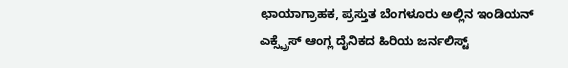ಛಾಯಾಗ್ರಾಹಕ, ಪ್ರಸ್ತುತ ಬೆಂಗಳೂರು ಅಲ್ಲಿನ ಇಂಡಿಯನ್ ಎಕ್ಸ್ಪ್ರೆಸ್ ಆಂಗ್ಲ ದೈನಿಕದ ಹಿರಿಯ ಜರ್ನಲಿಸ್ಟ್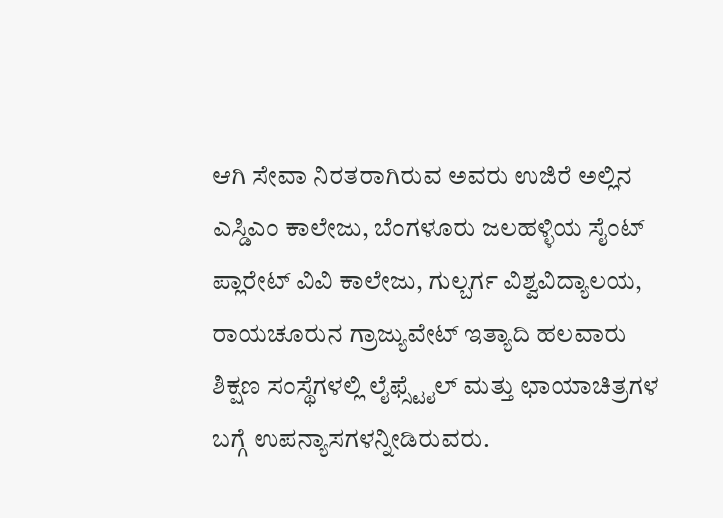ಆಗಿ ಸೇವಾ ನಿರತರಾಗಿರುವ ಅವರು ಉಜಿರೆ ಅಲ್ಲಿನ ಎಸ್ಡಿಎಂ ಕಾಲೇಜು, ಬೆಂಗಳೂರು ಜಲಹಳ್ಳಿಯ ಸೈಂಟ್ ಪ್ಲಾರೇಟ್ ವಿವಿ ಕಾಲೇಜು, ಗುಲ್ಬರ್ಗ ವಿಶ್ವವಿದ್ಯಾಲಯ, ರಾಯಚೂರುನ ಗ್ರಾಜ್ಯುವೇಟ್ ಇತ್ಯಾದಿ ಹಲವಾರು ಶಿಕ್ಷಣ ಸಂಸ್ಥೆಗಳಲ್ಲಿ ಲೈಫ್ಸ್ಟೈಲ್ ಮತ್ತು ಛಾಯಾಚಿತ್ರಗಳ ಬಗ್ಗೆ ಉಪನ್ಯಾಸಗಳನ್ನೀಡಿರುವರು.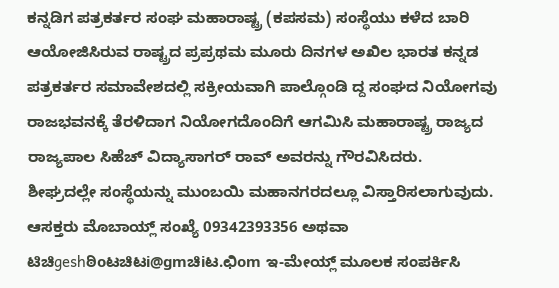ಕನ್ನಡಿಗ ಪತ್ರಕರ್ತರ ಸಂಘ ಮಹಾರಾಷ್ಟ್ರ (ಕಪಸಮ) ಸಂಸ್ಥೆಯು ಕಳೆದ ಬಾರಿ ಆಯೋಜಿಸಿರುವ ರಾಷ್ಟ್ರದ ಪ್ರಪ್ರಥಮ ಮೂರು ದಿನಗಳ ಅಖಿಲ ಭಾರತ ಕನ್ನಡ ಪತ್ರಕರ್ತರ ಸಮಾವೇಶದಲ್ಲಿ ಸಕ್ರೀಯವಾಗಿ ಪಾಲ್ಗೊಂಡಿ ದ್ದ ಸಂಘದ ನಿಯೋಗವು ರಾಜಭವನಕ್ಕೆ ತೆರಳಿದಾಗ ನಿಯೋಗದೊಂದಿಗೆ ಆಗಮಿಸಿ ಮಹಾರಾಷ್ಟ್ರ ರಾಜ್ಯದ ರಾಜ್ಯಪಾಲ ಸಿಹೆಚ್ ವಿದ್ಯಾಸಾಗರ್ ರಾವ್ ಅವರನ್ನು ಗೌರವಿಸಿದರು.
ಶೀಘ್ರದಲ್ಲೇ ಸಂಸ್ಥೆಯನ್ನು ಮುಂಬಯಿ ಮಹಾನಗರದಲ್ಲೂ ವಿಸ್ತಾರಿಸಲಾಗುವುದು. ಆಸಕ್ತರು ಮೊಬಾಯ್ಲ್ ಸಂಖ್ಯೆ 09342393356 ಅಥವಾ ಟಿಚಿgeshಠಿoಟಚಿಟi@gmಚಿiಟ.ಛಿom ಇ-ಮೇಯ್ಲ್ ಮೂಲಕ ಸಂಪರ್ಕಿಸಿ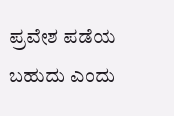ಪ್ರವೇಶ ಪಡೆಯ ಬಹುದು ಎಂದು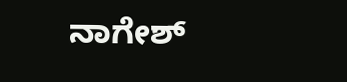ನಾಗೇಶ್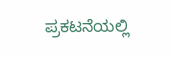ಪ್ರಕಟನೆಯಲ್ಲಿ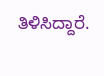ತಿಳಿಸಿದ್ದಾರೆ.